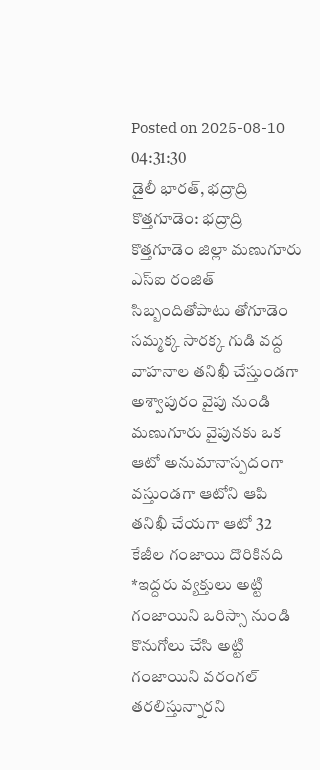Posted on 2025-08-10 04:31:30
డైలీ భారత్, భద్రాద్రి కొత్తగూడెం: భద్రాద్రి కొత్తగూడెం జిల్లా మణుగూరు ఎస్ఐ రంజిత్ సిబ్బందితోపాటు తోగూడెం సమ్మక్క సారక్క గుడి వద్ద వాహనాల తనిఖీ చేస్తుండగా అశ్వాపురం వైపు నుండి మణుగూరు వైపునకు ఒక ఆటో అనుమానాస్పదంగా వస్తుండగా ఆటోని ఆపి తనిఖీ చేయగా ఆటో 32 కేజీల గంజాయి దొరికినది *ఇద్దరు వ్యక్తులు అట్టి గంజాయిని ఒరిస్సా నుండి కొనుగోలు చేసి అట్టి గంజాయిని వరంగల్ తరలిస్తున్నారని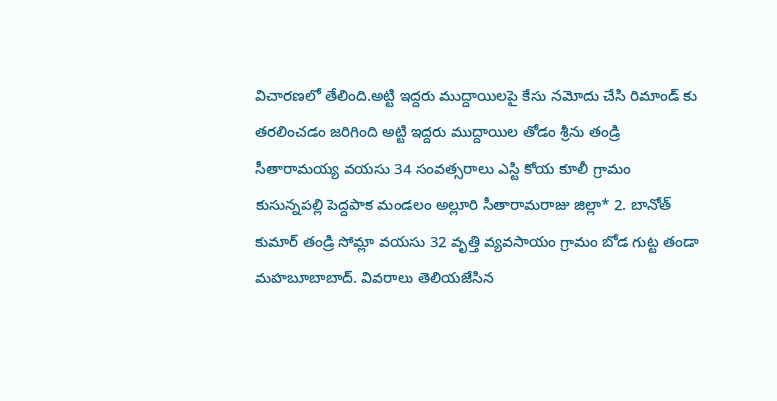విచారణలో తేలింది.అట్టి ఇద్దరు ముద్దాయిలపై కేసు నమోదు చేసి రిమాండ్ కు తరలించడం జరిగింది అట్టి ఇద్దరు ముద్దాయిల తోడం శ్రీను తండ్రి సీతారామయ్య వయసు 34 సంవత్సరాలు ఎస్టి కోయ కూలీ గ్రామం కుసున్నపల్లి పెద్దపాక మండలం అల్లూరి సీతారామరాజు జిల్లా* 2. బానోత్ కుమార్ తండ్రి సోమ్లా వయసు 32 వృత్తి వ్యవసాయం గ్రామం బోడ గుట్ట తండా మహబూబాబాద్. వివరాలు తెలియజేసిన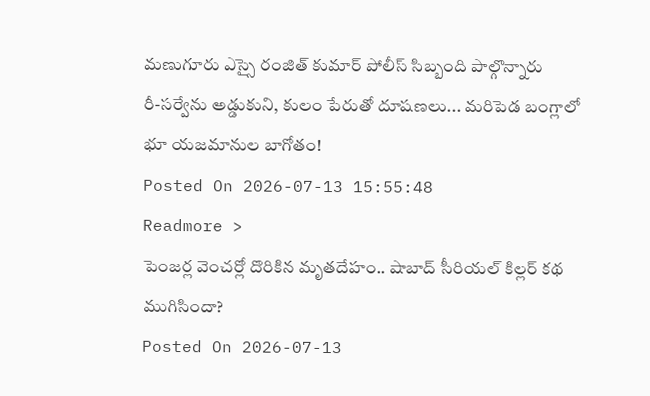మణుగూరు ఎస్సై రంజిత్ కుమార్ పోలీస్ సిబ్బంది పాల్గొన్నారు
రీ-సర్వేను అడ్డుకుని, కులం పేరుతో దూషణలు... మరిపెడ బంగ్లాలో భూ యజమానుల బాగోతం!
Posted On 2026-07-13 15:55:48
Readmore >
పెంజర్ల వెంచర్లో దొరికిన మృతదేహం.. షాబాద్ సీరియల్ కిల్లర్ కథ ముగిసిందా?
Posted On 2026-07-13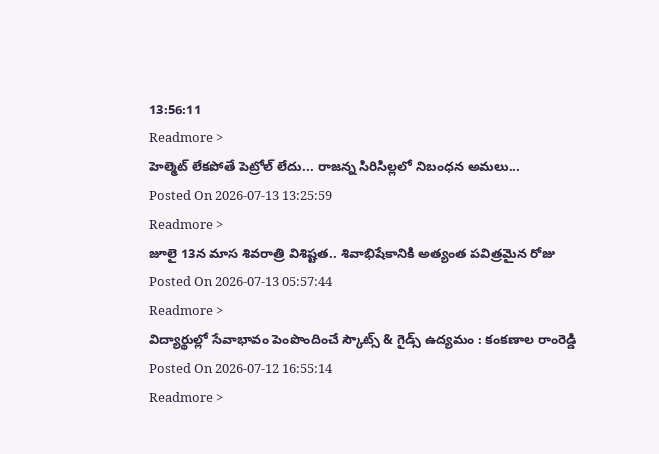13:56:11
Readmore >
హెల్మెట్ లేకపోతే పెట్రోల్ లేదు... రాజన్న సిరిసిల్లలో నిబంధన అమలు...
Posted On 2026-07-13 13:25:59
Readmore >
జూలై 13న మాస శివరాత్రి విశిష్టత.. శివాభిషేకానికి అత్యంత పవిత్రమైన రోజు
Posted On 2026-07-13 05:57:44
Readmore >
విద్యార్థుల్లో సేవాభావం పెంపొందించే స్కౌట్స్ & గైడ్స్ ఉద్యమం : కంకణాల రాంరెడ్డి
Posted On 2026-07-12 16:55:14
Readmore >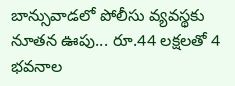బాన్సువాడలో పోలీసు వ్యవస్థకు నూతన ఊపు... రూ.44 లక్షలతో 4 భవనాల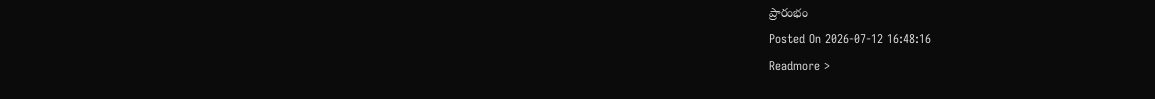ప్రారంభం
Posted On 2026-07-12 16:48:16
Readmore >